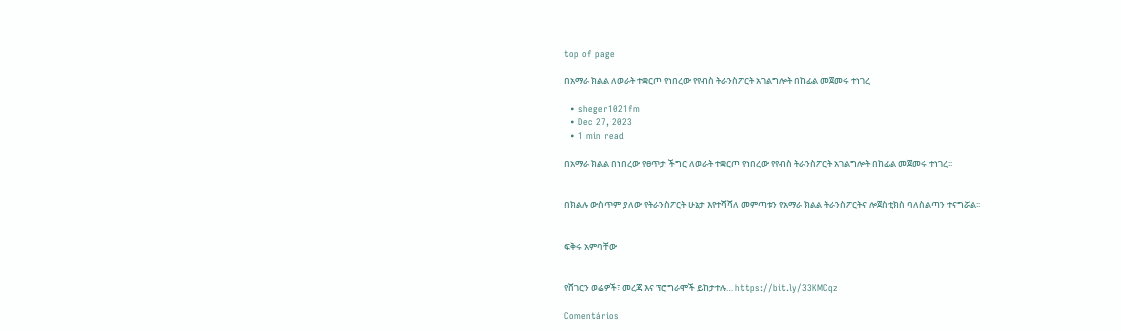top of page

በአማራ ክልል ለወራት ተቋርጦ የነበረው የየብስ ትራንስፖርት አገልግሎት በከፊል መጀመሩ ተነገረ

  • sheger1021fm
  • Dec 27, 2023
  • 1 min read

በአማራ ክልል በነበረው የፀጥታ ችግር ለወራት ተቋርጦ የነበረው የየብስ ትራንስፖርት አገልግሎት በከፊል መጀመሩ ተነገረ፡፡


በክልሉ ውስጥም ያለው የትራንስፖርት ሁኔታ እየተሻሻለ መምጣቱን የአማራ ክልል ትራንስፖርትና ሎጀስቲክስ ባለስልጣን ተናግሯል፡፡


ፍቅሩ አምባቸው


የሸገርን ወሬዎች፣ መረጃ እና ፕሮግራሞች ይከታተሉ… https://bit.ly/33KMCqz

Comentários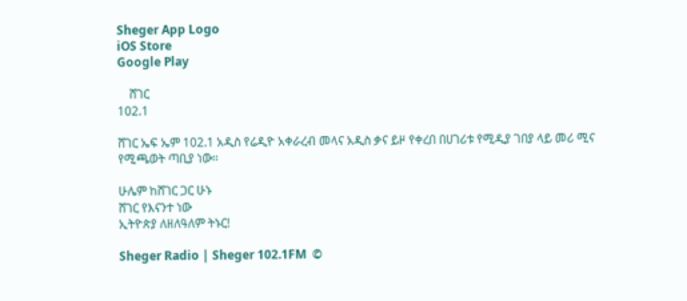Sheger App Logo
iOS Store
Google Play

    ሸገር
102.1

ሸገር ኤፍ ኤም 102.1 አዲስ የሬዲዮ አቀራረብ መላና አዲስ ቃና ይዞ የቀረበ በሀገሪቱ የሚዲያ ገበያ ላይ መሪ ሚና የሚጫወት ጣቢያ ነው፡፡

ሁሌም ከሸገር ጋር ሁኑ
ሸገር የእናንተ ነው
ኢትዮጵያ ለዘለዓለም ትኑር!

Sheger Radio | Sheger 102.1FM  ©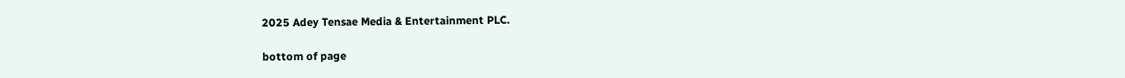2025 Adey Tensae Media & Entertainment PLC.

bottom of page